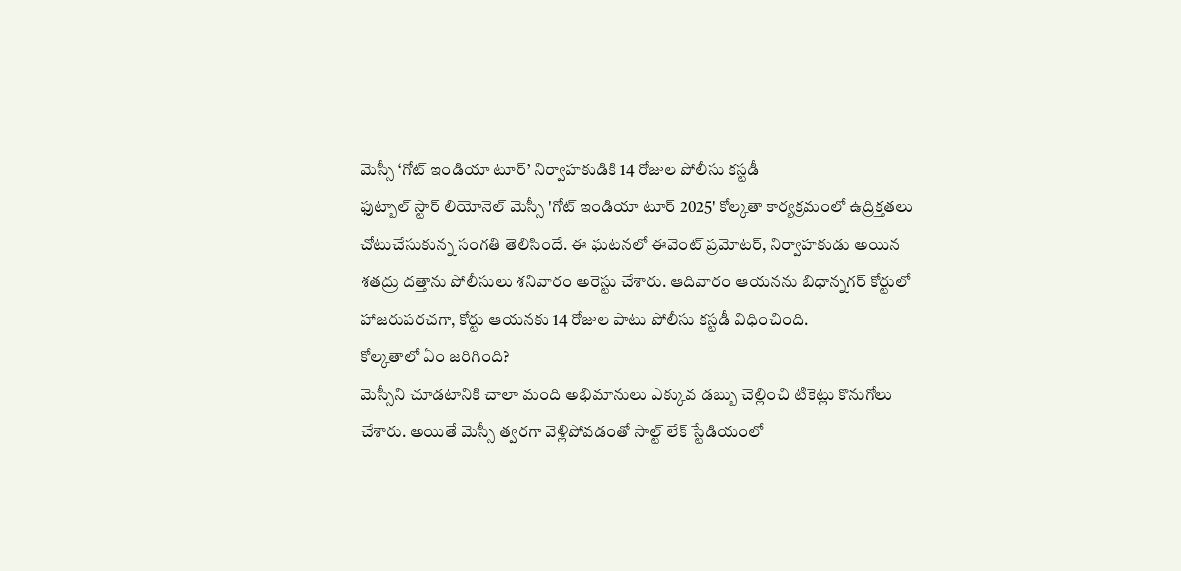మెస్సీ ‘గోట్ ఇండియా టూర్’ నిర్వాహకుడికి 14 రోజుల పోలీసు కస్టడీ
ఫుట్బాల్ స్టార్ లియోనెల్ మెస్సీ 'గోట్ ఇండియా టూర్ 2025' కోల్కతా కార్యక్రమంలో ఉద్రిక్తతలు చోటుచేసుకున్న సంగతి తెలిసిందే. ఈ ఘటనలో ఈవెంట్ ప్రమోటర్, నిర్వాహకుడు అయిన శతద్రు దత్తాను పోలీసులు శనివారం అరెస్టు చేశారు. ఆదివారం ఆయనను బిధాన్నగర్ కోర్టులో హాజరుపరచగా, కోర్టు ఆయనకు 14 రోజుల పాటు పోలీసు కస్టడీ విధించింది.
కోల్కతాలో ఏం జరిగింది?
మెస్సీని చూడటానికి చాలా మంది అభిమానులు ఎక్కువ డబ్బు చెల్లించి టికెట్లు కొనుగోలు చేశారు. అయితే మెస్సీ త్వరగా వెళ్లిపోవడంతో సాల్ట్ లేక్ స్టేడియంలో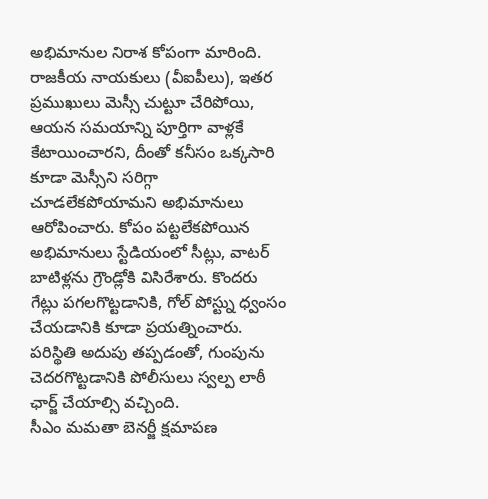అభిమానుల నిరాశ కోపంగా మారింది. రాజకీయ నాయకులు (వీఐపీలు), ఇతర ప్రముఖులు మెస్సీ చుట్టూ చేరిపోయి, ఆయన సమయాన్ని పూర్తిగా వాళ్లకే కేటాయించారని, దీంతో కనీసం ఒక్కసారి కూడా మెస్సీని సరిగ్గా చూడలేకపోయామని అభిమానులు ఆరోపించారు. కోపం పట్టలేకపోయిన అభిమానులు స్టేడియంలో సీట్లు, వాటర్ బాటిళ్లను గ్రౌండ్లోకి విసిరేశారు. కొందరు గేట్లు పగలగొట్టడానికి, గోల్ పోస్ట్ను ధ్వంసం చేయడానికి కూడా ప్రయత్నించారు. పరిస్థితి అదుపు తప్పడంతో, గుంపును చెదరగొట్టడానికి పోలీసులు స్వల్ప లాఠీ ఛార్జ్ చేయాల్సి వచ్చింది.
సీఎం మమతా బెనర్జీ క్షమాపణ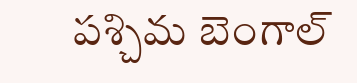పశ్చిమ బెంగాల్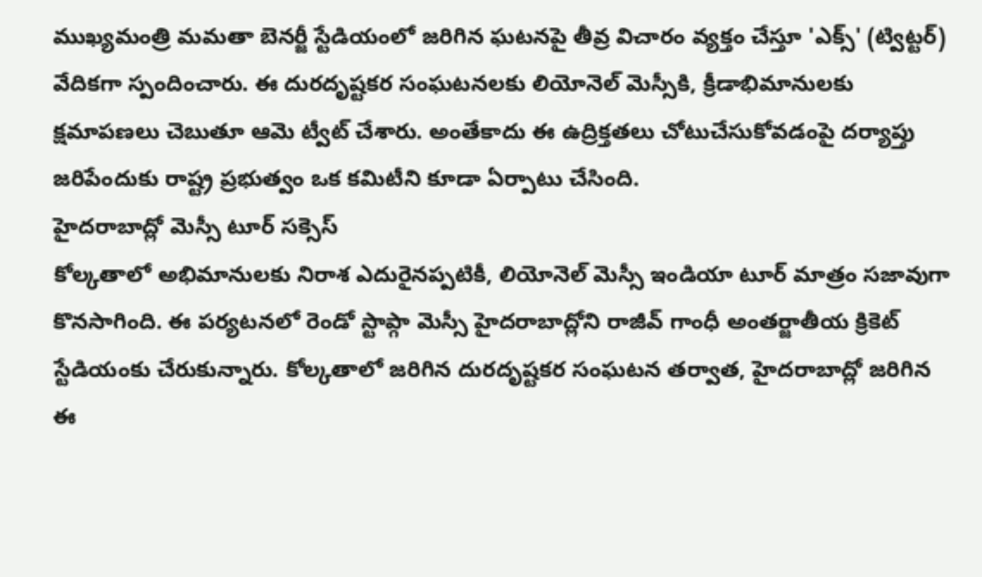ముఖ్యమంత్రి మమతా బెనర్జీ స్టేడియంలో జరిగిన ఘటనపై తీవ్ర విచారం వ్యక్తం చేస్తూ 'ఎక్స్' (ట్విట్టర్) వేదికగా స్పందించారు. ఈ దురదృష్టకర సంఘటనలకు లియోనెల్ మెస్సీకి, క్రీడాభిమానులకు క్షమాపణలు చెబుతూ ఆమె ట్వీట్ చేశారు. అంతేకాదు ఈ ఉద్రిక్తతలు చోటుచేసుకోవడంపై దర్యాప్తు జరిపేందుకు రాష్ట్ర ప్రభుత్వం ఒక కమిటీని కూడా ఏర్పాటు చేసింది.
హైదరాబాద్లో మెస్సీ టూర్ సక్సెస్
కోల్కతాలో అభిమానులకు నిరాశ ఎదురైనప్పటికీ, లియోనెల్ మెస్సీ ఇండియా టూర్ మాత్రం సజావుగా కొనసాగింది. ఈ పర్యటనలో రెండో స్టాప్గా మెస్సీ హైదరాబాద్లోని రాజీవ్ గాంధీ అంతర్జాతీయ క్రికెట్ స్టేడియంకు చేరుకున్నారు. కోల్కతాలో జరిగిన దురదృష్టకర సంఘటన తర్వాత, హైదరాబాద్లో జరిగిన ఈ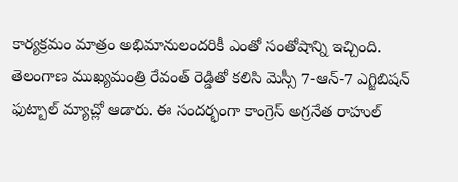కార్యక్రమం మాత్రం అభిమానులందరికీ ఎంతో సంతోషాన్ని ఇచ్చింది. తెలంగాణ ముఖ్యమంత్రి రేవంత్ రెడ్డితో కలిసి మెస్సీ 7-ఆన్-7 ఎగ్జిబిషన్ ఫుట్బాల్ మ్యాచ్లో ఆడారు. ఈ సందర్భంగా కాంగ్రెస్ అగ్రనేత రాహుల్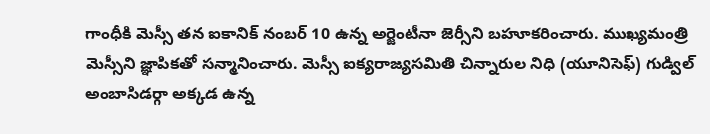గాంధీకి మెస్సీ తన ఐకానిక్ నంబర్ 10 ఉన్న అర్జెంటీనా జెర్సీని బహూకరించారు. ముఖ్యమంత్రి మెస్సీని జ్ఞాపికతో సన్మానించారు. మెస్సీ ఐక్యరాజ్యసమితి చిన్నారుల నిధి (యూనిసెఫ్) గుడ్విల్ అంబాసిడర్గా అక్కడ ఉన్న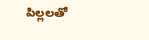పిల్లలతో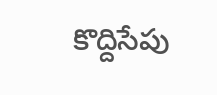కొద్దిసేపు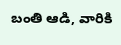బంతి ఆడి, వారికి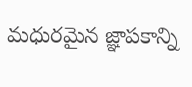మధురమైన జ్ఞాపకాన్ని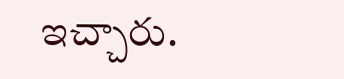ఇచ్చారు.